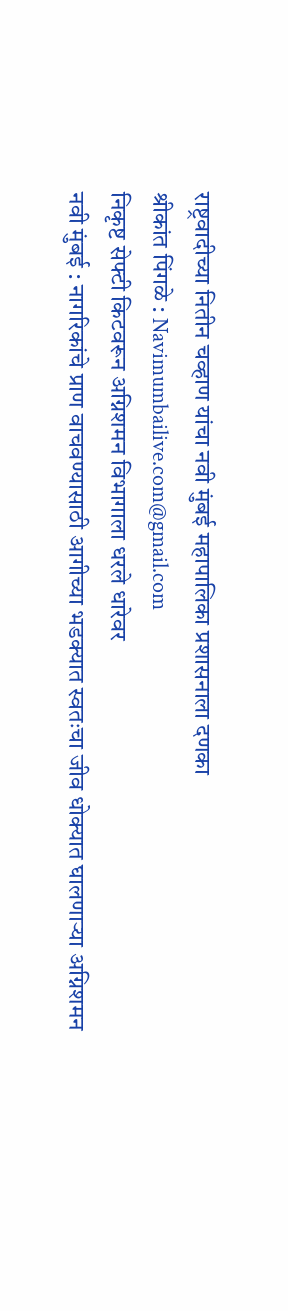राष्ट्रवादीच्या नितीन चव्हाण यांचा नवी मुंबई महापालिका प्रशासनाला दणका
श्रीकांत पिंगळे : Navimumbailive.com@gmail.com
निकृष्ट सेफ्टी किटवरून अग्निशमन विभागाला धरले धारेवर
नवी मुंबई : नागरिकांचे प्राण वाचवण्यासाठी आगीच्या भडक्यात स्वतःचा जीव धोक्यात घालणाऱ्या अग्निशमन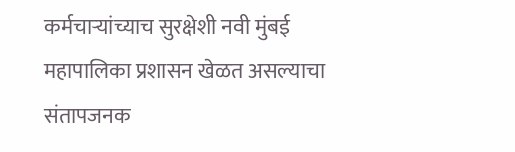कर्मचाऱ्यांच्याच सुरक्षेशी नवी मुंबई महापालिका प्रशासन खेळत असल्याचा संतापजनक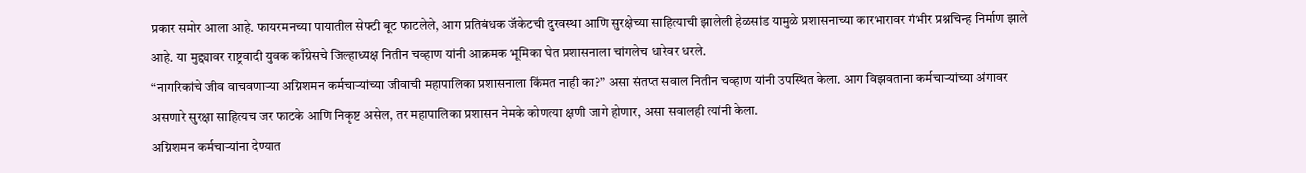प्रकार समोर आला आहे. फायरमनच्या पायातील सेफ्टी बूट फाटलेले, आग प्रतिबंधक जॅकेटची दुरवस्था आणि सुरक्षेच्या साहित्याची झालेली हेळसांड यामुळे प्रशासनाच्या कारभारावर गंभीर प्रश्नचिन्ह निर्माण झाले आहे. या मुद्द्यावर राष्ट्रवादी युवक काँग्रेसचे जिल्हाध्यक्ष नितीन चव्हाण यांनी आक्रमक भूमिका घेत प्रशासनाला चांगलेच धारेवर धरले.
“नागरिकांचे जीव वाचवणाऱ्या अग्निशमन कर्मचाऱ्यांच्या जीवाची महापालिका प्रशासनाला किंमत नाही का?” असा संतप्त सवाल नितीन चव्हाण यांनी उपस्थित केला. आग विझवताना कर्मचाऱ्यांच्या अंगावर असणारे सुरक्षा साहित्यच जर फाटके आणि निकृष्ट असेल, तर महापालिका प्रशासन नेमके कोणत्या क्षणी जागे होणार, असा सवालही त्यांनी केला.
अग्निशमन कर्मचाऱ्यांना देण्यात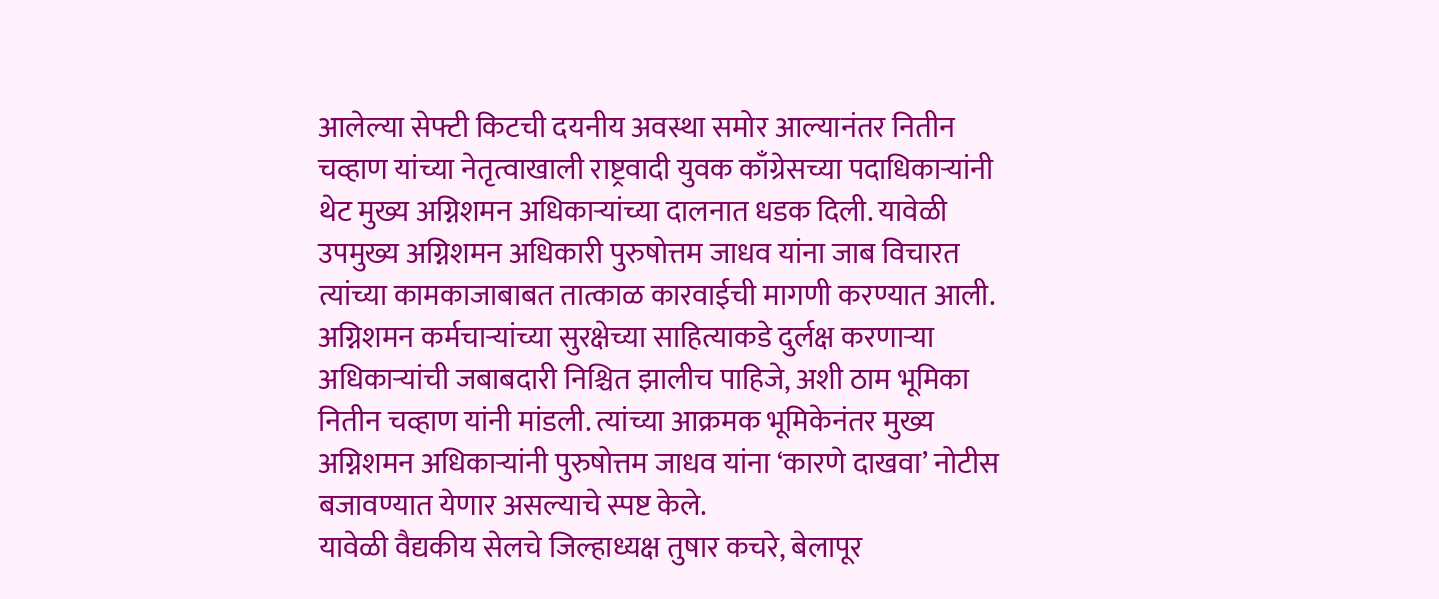आलेल्या सेफ्टी किटची दयनीय अवस्था समोर आल्यानंतर नितीन चव्हाण यांच्या नेतृत्वाखाली राष्ट्रवादी युवक काँग्रेसच्या पदाधिकाऱ्यांनी थेट मुख्य अग्निशमन अधिकाऱ्यांच्या दालनात धडक दिली. यावेळी उपमुख्य अग्निशमन अधिकारी पुरुषोत्तम जाधव यांना जाब विचारत त्यांच्या कामकाजाबाबत तात्काळ कारवाईची मागणी करण्यात आली.
अग्निशमन कर्मचाऱ्यांच्या सुरक्षेच्या साहित्याकडे दुर्लक्ष करणाऱ्या अधिकाऱ्यांची जबाबदारी निश्चित झालीच पाहिजे, अशी ठाम भूमिका नितीन चव्हाण यांनी मांडली. त्यांच्या आक्रमक भूमिकेनंतर मुख्य अग्निशमन अधिकाऱ्यांनी पुरुषोत्तम जाधव यांना ‘कारणे दाखवा’ नोटीस बजावण्यात येणार असल्याचे स्पष्ट केले.
यावेळी वैद्यकीय सेलचे जिल्हाध्यक्ष तुषार कचरे, बेलापूर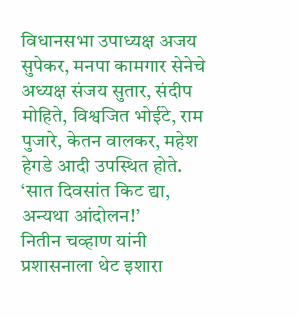विधानसभा उपाध्यक्ष अजय सुपेकर, मनपा कामगार सेनेचे अध्यक्ष संजय सुतार, संदीप मोहिते, विश्वजित भोईटे, राम पुजारे, केतन वालकर, महेश हेगडे आदी उपस्थित होते.
‘सात दिवसांत किट द्या, अन्यथा आंदोलन!’
नितीन चव्हाण यांनी प्रशासनाला थेट इशारा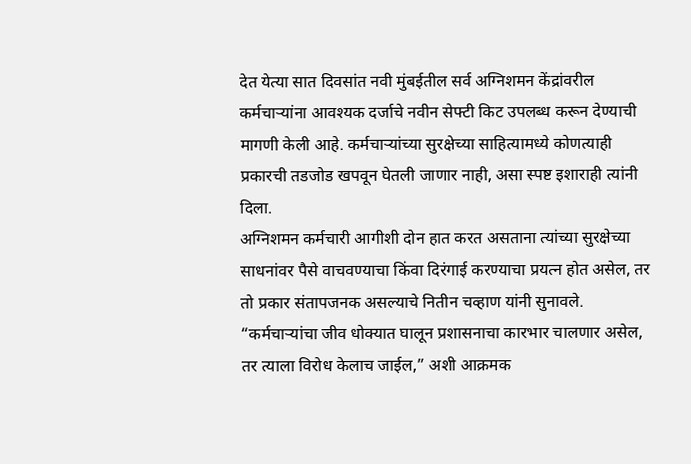देत येत्या सात दिवसांत नवी मुंबईतील सर्व अग्निशमन केंद्रांवरील कर्मचाऱ्यांना आवश्यक दर्जाचे नवीन सेफ्टी किट उपलब्ध करून देण्याची मागणी केली आहे. कर्मचाऱ्यांच्या सुरक्षेच्या साहित्यामध्ये कोणत्याही प्रकारची तडजोड खपवून घेतली जाणार नाही, असा स्पष्ट इशाराही त्यांनी दिला.
अग्निशमन कर्मचारी आगीशी दोन हात करत असताना त्यांच्या सुरक्षेच्या साधनांवर पैसे वाचवण्याचा किंवा दिरंगाई करण्याचा प्रयत्न होत असेल, तर तो प्रकार संतापजनक असल्याचे नितीन चव्हाण यांनी सुनावले. “कर्मचाऱ्यांचा जीव धोक्यात घालून प्रशासनाचा कारभार चालणार असेल, तर त्याला विरोध केलाच जाईल,” अशी आक्रमक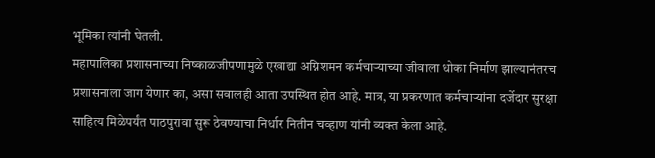भूमिका त्यांनी घेतली.
महापालिका प्रशासनाच्या निष्काळजीपणामुळे एखाद्या अग्निशमन कर्मचाऱ्याच्या जीवाला धोका निर्माण झाल्यानंतरच प्रशासनाला जाग येणार का, असा सवालही आता उपस्थित होत आहे. मात्र, या प्रकरणात कर्मचाऱ्यांना दर्जेदार सुरक्षा साहित्य मिळेपर्यंत पाठपुरावा सुरू ठेवण्याचा निर्धार नितीन चव्हाण यांनी व्यक्त केला आहे.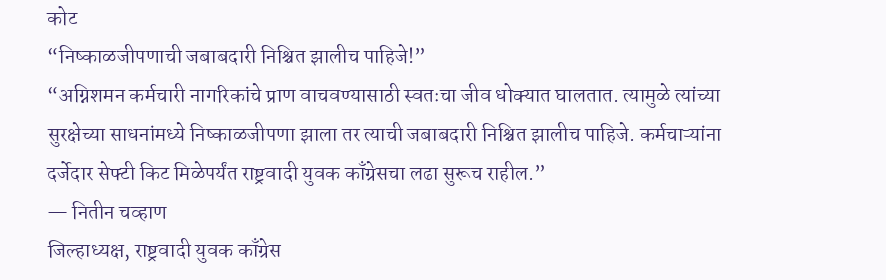कोट
“निष्काळजीपणाची जबाबदारी निश्चित झालीच पाहिजे!”
“अग्निशमन कर्मचारी नागरिकांचे प्राण वाचवण्यासाठी स्वतःचा जीव धोक्यात घालतात. त्यामुळे त्यांच्या सुरक्षेच्या साधनांमध्ये निष्काळजीपणा झाला तर त्याची जबाबदारी निश्चित झालीच पाहिजे. कर्मचाऱ्यांना दर्जेदार सेफ्टी किट मिळेपर्यंत राष्ट्रवादी युवक काँग्रेसचा लढा सुरूच राहील.”
— नितीन चव्हाण
जिल्हाध्यक्ष, राष्ट्रवादी युवक काँग्रेस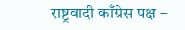राष्ट्रवादी काँग्रेस पक्ष –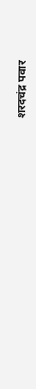शरदचंद्र पवार